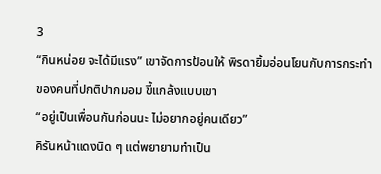3
“กินหน่อย จะได้มีแรง” เขาจัดการป้อนให้ พิรดายิ้มอ่อนโยนกับการกระทำของคนที่ปกติปากมอม ขี้แกล้งแบบเขา
“อยู่เป็นเพื่อนกันก่อนนะ ไม่อยากอยู่คนเดียว”
คิรันหน้าแดงนิด ๆ แต่พยายามทำเป็น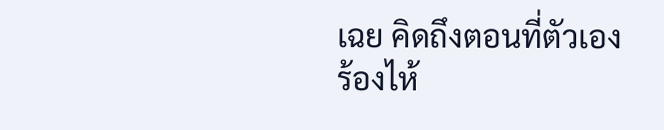เฉย คิดถึงตอนที่ตัวเองร้องไห้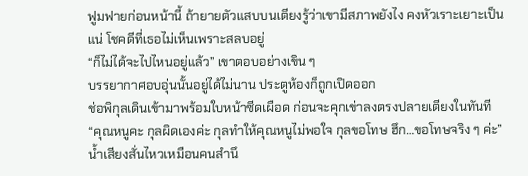ฟูมฟายก่อนหน้านี้ ถ้ายายตัวแสบบนเตียงรู้ว่าเขามีสภาพยังไง คงหัวเราะเยาะเป็นแน่ โชคดีที่เธอไม่เห็นเพราะสลบอยู่
“ก็ไม่ได้จะไปไหนอยู่แล้ว” เขาตอบอย่างเขิน ๆ
บรรยากาศอบอุ่นนั้นอยู่ได้ไม่นาน ประตูห้องก็ถูกเปิดออก
ช่อพิกุลเดินเข้ามาพร้อมใบหน้าซีดเผือด ก่อนจะคุกเข่าลงตรงปลายเตียงในทันที
“คุณหนูคะ กุลผิดเองค่ะ กุลทำให้คุณหนูไม่พอใจ กุลขอโทษ ฮึก…ขอโทษจริง ๆ ค่ะ”
น้ำเสียงสั่นไหวเหมือนคนสำนึ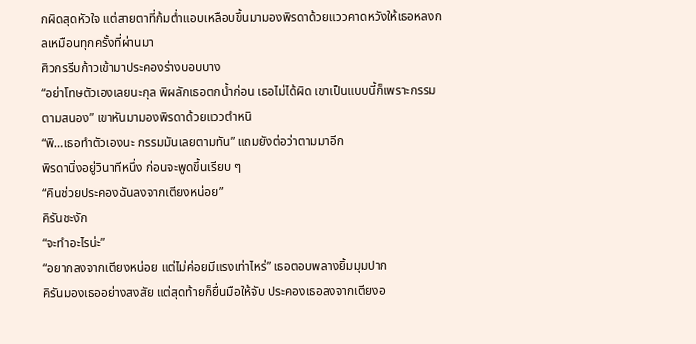กผิดสุดหัวใจ แต่สายตาที่ก้มต่ำแอบเหลือบขึ้นมามองพิรดาด้วยแววคาดหวังให้เธอหลงกลเหมือนทุกครั้งที่ผ่านมา
ศิวกรรีบก้าวเข้ามาประคองร่างบอบบาง
“อย่าโทษตัวเองเลยนะกุล พิผลักเธอตกน้ำก่อน เธอไม่ได้ผิด เขาเป็นแบบนี้ก็เพราะกรรมตามสนอง” เขาหันมามองพิรดาด้วยแววตำหนิ
“พิ…เธอทำตัวเองนะ กรรมมันเลยตามทัน” แถมยังต่อว่าตามมาอีก
พิรดานิ่งอยู่วินาทีหนึ่ง ก่อนจะพูดขึ้นเรียบ ๆ
“คินช่วยประคองฉันลงจากเตียงหน่อย”
คิรันชะงัก
“จะทำอะไรน่ะ”
“อยากลงจากเตียงหน่อย แต่ไม่ค่อยมีแรงเท่าไหร่” เธอตอบพลางยิ้มมุมปาก
คิรันมองเธออย่างสงสัย แต่สุดท้ายก็ยื่นมือให้จับ ประคองเธอลงจากเตียงอ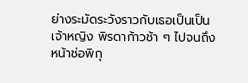ย่างระมัดระวังราวกับเธอเป็นเป็นเจ้าหญิง พิรดาก้าวช้า ๆ ไปจนถึงหน้าช่อพิกุ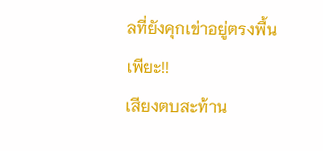ลที่ยังคุกเข่าอยู่ตรงพื้น
เพียะ!!
เสียงตบสะท้าน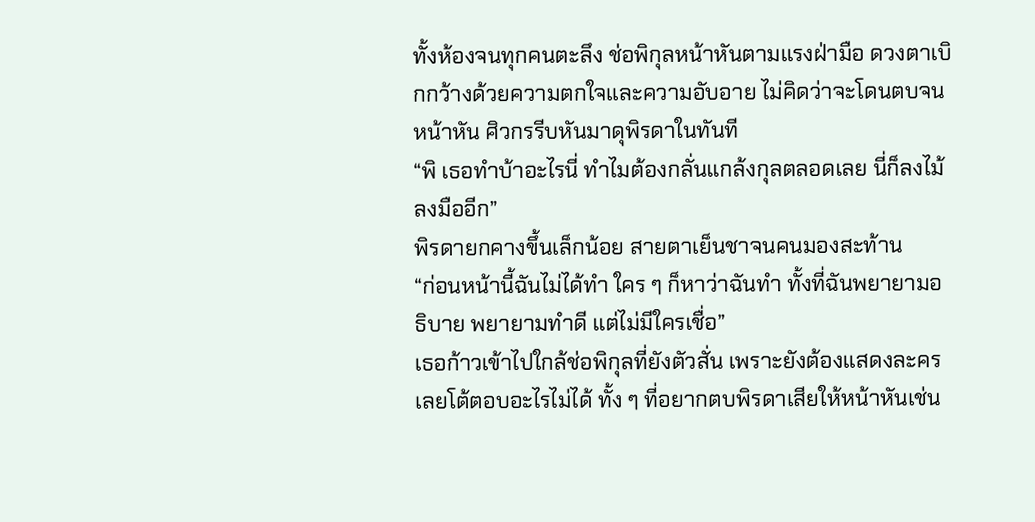ทั้งห้องจนทุกคนตะลึง ช่อพิกุลหน้าหันตามแรงฝ่ามือ ดวงตาเบิกกว้างด้วยความตกใจและความอับอาย ไม่คิดว่าจะโดนตบจนหน้าหัน ศิวกรรีบหันมาดุพิรดาในทันที
“พิ เธอทำบ้าอะไรนี่ ทำไมต้องกลั่นแกล้งกุลตลอดเลย นี่ก็ลงไม้ลงมืออีก”
พิรดายกคางขึ้นเล็กน้อย สายตาเย็นชาจนคนมองสะท้าน
“ก่อนหน้านี้ฉันไม่ได้ทำ ใคร ๆ ก็หาว่าฉันทำ ทั้งที่ฉันพยายามอธิบาย พยายามทำดี แต่ไม่มีใครเชื่อ”
เธอก้าวเข้าไปใกล้ช่อพิกุลที่ยังตัวสั่น เพราะยังต้องแสดงละคร เลยโต้ตอบอะไรไม่ได้ ทั้ง ๆ ที่อยากตบพิรดาเสียให้หน้าหันเช่น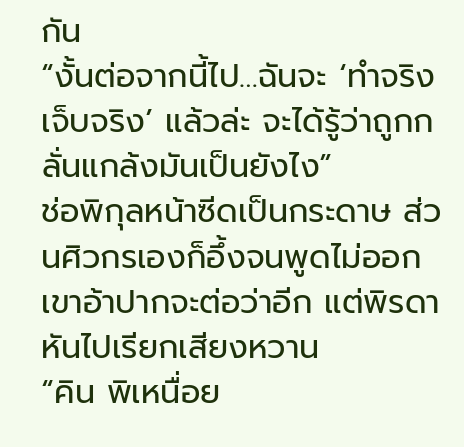กัน
“งั้นต่อจากนี้ไป…ฉันจะ ‘ทำจริง เจ็บจริง’ แล้วล่ะ จะได้รู้ว่าถูกกลั่นแกล้งมันเป็นยังไง”
ช่อพิกุลหน้าซีดเป็นกระดาษ ส่วนศิวกรเองก็อึ้งจนพูดไม่ออก เขาอ้าปากจะต่อว่าอีก แต่พิรดาหันไปเรียกเสียงหวาน
“คิน พิเหนื่อย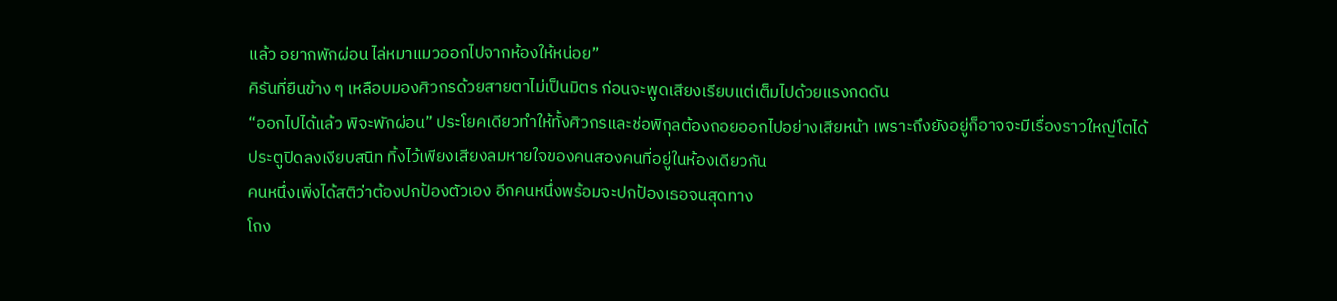แล้ว อยากพักผ่อน ไล่หมาแมวออกไปจากห้องให้หน่อย”
คิรันที่ยืนข้าง ๆ เหลือบมองศิวกรด้วยสายตาไม่เป็นมิตร ก่อนจะพูดเสียงเรียบแต่เต็มไปด้วยแรงกดดัน
“ออกไปได้แล้ว พิจะพักผ่อน” ประโยคเดียวทำให้ทั้งศิวกรและช่อพิกุลต้องถอยออกไปอย่างเสียหน้า เพราะถึงยังอยู่ก็อาจจะมีเรื่องราวใหญ่โตได้
ประตูปิดลงเงียบสนิท ทิ้งไว้เพียงเสียงลมหายใจของคนสองคนที่อยู่ในห้องเดียวกัน
คนหนึ่งเพิ่งได้สติว่าต้องปกป้องตัวเอง อีกคนหนึ่งพร้อมจะปกป้องเธอจนสุดทาง
โถง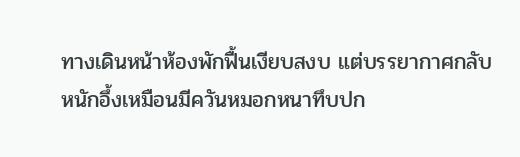ทางเดินหน้าห้องพักฟื้นเงียบสงบ แต่บรรยากาศกลับหนักอึ้งเหมือนมีควันหมอกหนาทึบปก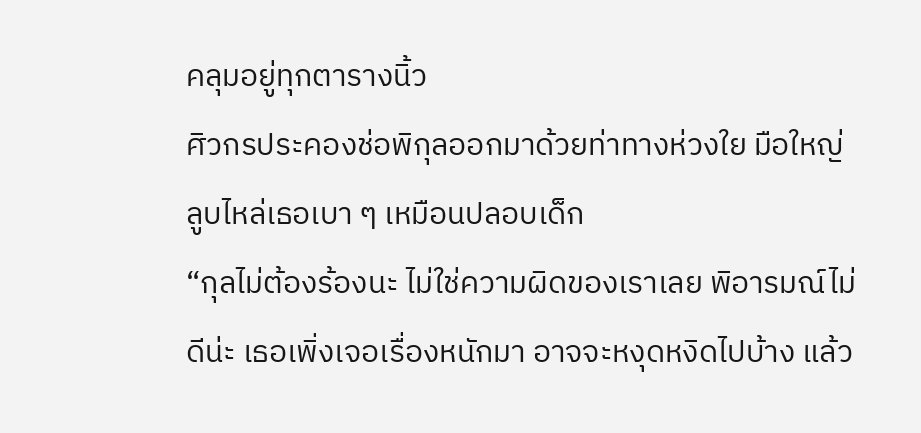คลุมอยู่ทุกตารางนิ้ว
ศิวกรประคองช่อพิกุลออกมาด้วยท่าทางห่วงใย มือใหญ่ลูบไหล่เธอเบา ๆ เหมือนปลอบเด็ก
“กุลไม่ต้องร้องนะ ไม่ใช่ความผิดของเราเลย พิอารมณ์ไม่ดีน่ะ เธอเพิ่งเจอเรื่องหนักมา อาจจะหงุดหงิดไปบ้าง แล้ว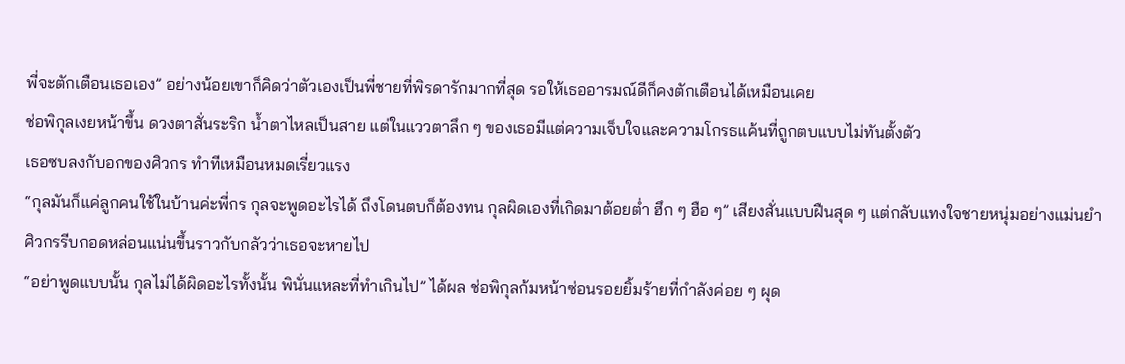พี่จะตักเตือนเธอเอง” อย่างน้อยเขาก็คิดว่าตัวเองเป็นพี่ชายที่พิรดารักมากที่สุด รอให้เธออารมณ์ดีก็คงตักเตือนได้เหมือนเคย
ช่อพิกุลเงยหน้าขึ้น ดวงตาสั่นระริก น้ำตาไหลเป็นสาย แต่ในแววตาลึก ๆ ของเธอมีแต่ความเจ็บใจและความโกรธแค้นที่ถูกตบแบบไม่ทันตั้งตัว
เธอซบลงกับอกของศิวกร ทำทีเหมือนหมดเรี่ยวแรง
“กุลมันก็แค่ลูกคนใช้ในบ้านค่ะพี่กร กุลจะพูดอะไรได้ ถึงโดนตบก็ต้องทน กุลผิดเองที่เกิดมาต้อยต่ำ ฮึก ๆ ฮือ ๆ” เสียงสั่นแบบฝืนสุด ๆ แต่กลับแทงใจชายหนุ่มอย่างแม่นยำ
ศิวกรรีบกอดหล่อนแน่นขึ้นราวกับกลัวว่าเธอจะหายไป
“อย่าพูดแบบนั้น กุลไม่ได้ผิดอะไรทั้งนั้น พินั่นแหละที่ทำเกินไป” ได้ผล ช่อพิกุลก้มหน้าซ่อนรอยยิ้มร้ายที่กำลังค่อย ๆ ผุด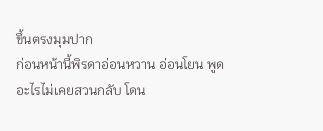ขึ้นตรงมุมปาก
ก่อนหน้านี้พิรดาอ่อนหวาน อ่อนโยน พูดอะไรไม่เคยสวนกลับ โดน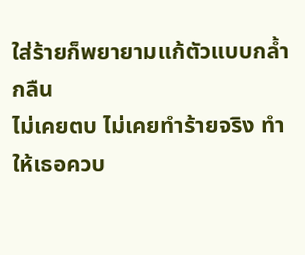ใส่ร้ายก็พยายามแก้ตัวแบบกล้ำกลืน
ไม่เคยตบ ไม่เคยทำร้ายจริง ทำให้เธอควบ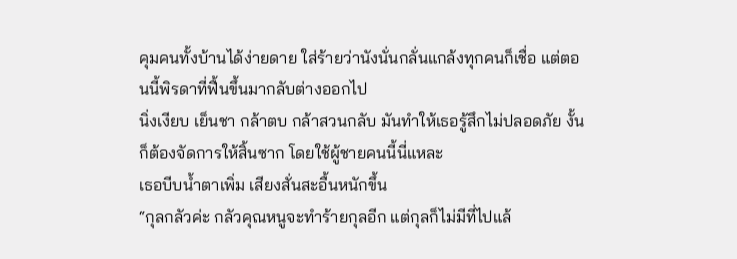คุมคนทั้งบ้านได้ง่ายดาย ใส่ร้ายว่านังนั่นกลั่นแกล้งทุกคนก็เชื่อ แต่ตอนนี้พิรดาที่ฟื้นขึ้นมากลับต่างออกไป
นิ่งเงียบ เย็นชา กล้าตบ กล้าสวนกลับ มันทำให้เธอรู้สึกไม่ปลอดภัย งั้นก็ต้องจัดการให้สิ้นซาก โดยใช้ผู้ชายคนนี้นี่แหละ
เธอบีบน้ำตาเพิ่ม เสียงสั่นสะอื้นหนักขึ้น
“กุลกลัวค่ะ กลัวคุณหนูจะทำร้ายกุลอีก แต่กุลก็ไม่มีที่ไปแล้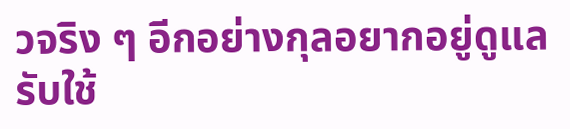วจริง ๆ อีกอย่างกุลอยากอยู่ดูแลรับใช้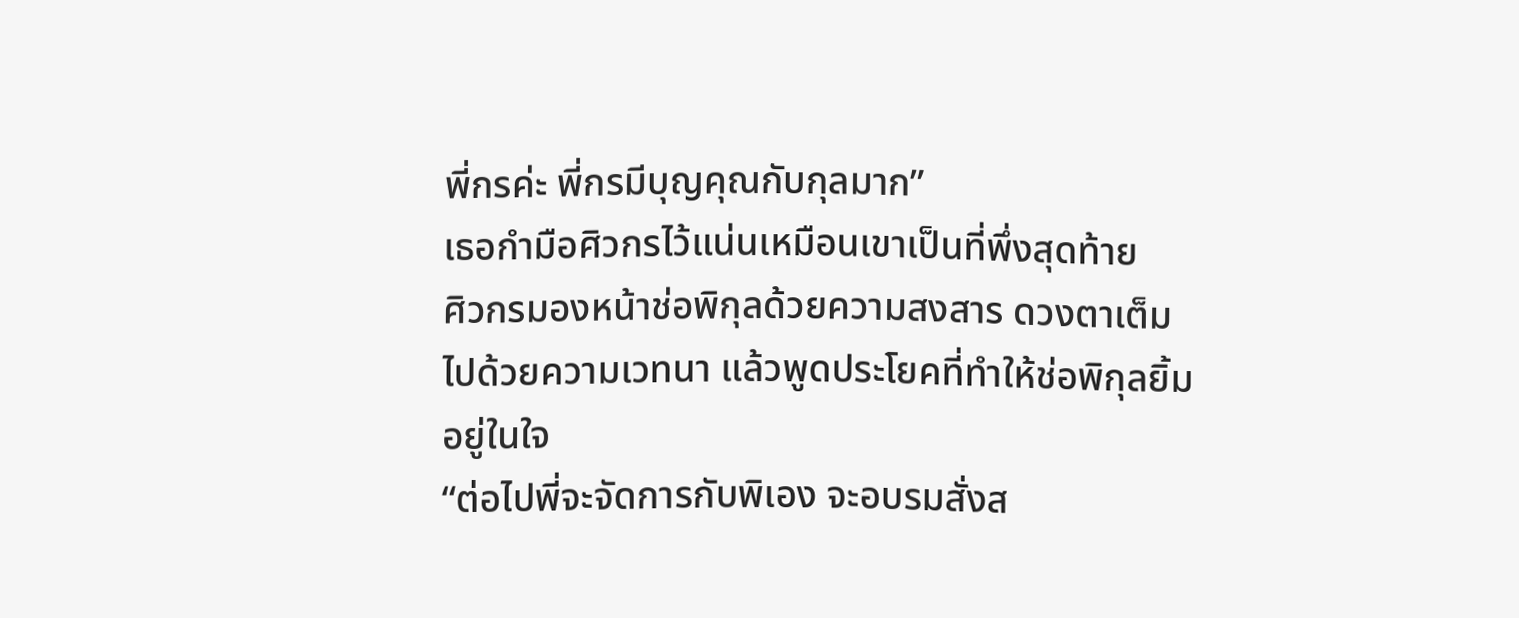พี่กรค่ะ พี่กรมีบุญคุณกับกุลมาก”
เธอกำมือศิวกรไว้แน่นเหมือนเขาเป็นที่พึ่งสุดท้าย
ศิวกรมองหน้าช่อพิกุลด้วยความสงสาร ดวงตาเต็มไปด้วยความเวทนา แล้วพูดประโยคที่ทำให้ช่อพิกุลยิ้มอยู่ในใจ
“ต่อไปพี่จะจัดการกับพิเอง จะอบรมสั่งส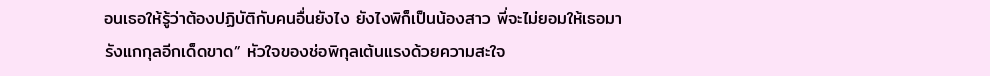อนเธอให้รู้ว่าต้องปฏิบัติกับคนอื่นยังไง ยังไงพิก็เป็นน้องสาว พี่จะไม่ยอมให้เธอมารังแกกุลอีกเด็ดขาด” หัวใจของช่อพิกุลเต้นแรงด้วยความสะใจ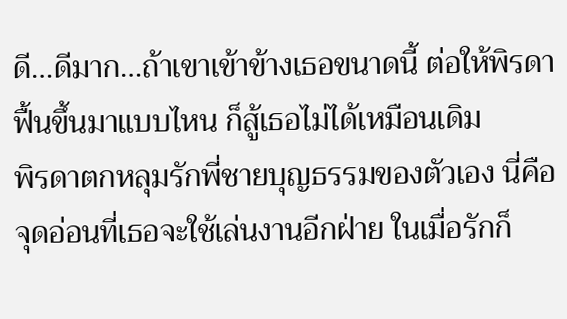ดี…ดีมาก…ถ้าเขาเข้าข้างเธอขนาดนี้ ต่อให้พิรดาฟื้นขึ้นมาแบบไหน ก็สู้เธอไม่ได้เหมือนเดิม
พิรดาตกหลุมรักพี่ชายบุญธรรมของตัวเอง นี่คือจุดอ่อนที่เธอจะใช้เล่นงานอีกฝ่าย ในเมื่อรักก็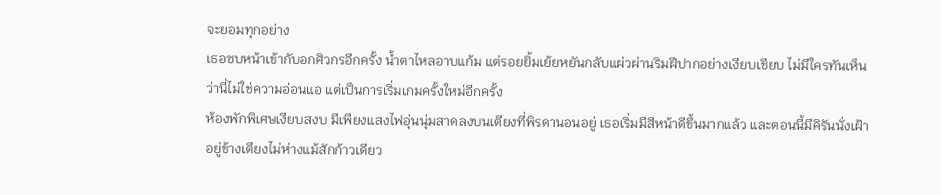จะยอมทุกอย่าง
เธอซบหน้าเข้ากับอกศิวกรอีกครั้ง น้ำตาไหลอาบแก้ม แต่รอยยิ้มเย้ยหยันกลับแผ่วผ่านริมฝีปากอย่างเงียบเชียบ ไม่มีใครทันเห็น ว่านี่ไม่ใช่ความอ่อนแอ แต่เป็นการเริ่มเกมครั้งใหม่อีกครั้ง
ห้องพักพิเศษเงียบสงบ มีเพียงแสงไฟอุ่นนุ่มสาดลงบนเตียงที่พิรดานอนอยู่ เธอเริ่มมีสีหน้าดีขึ้นมากแล้ว และตอนนี้มีคิรันนั่งเฝ้าอยู่ข้างเตียงไม่ห่างแม้สักก้าวเดียว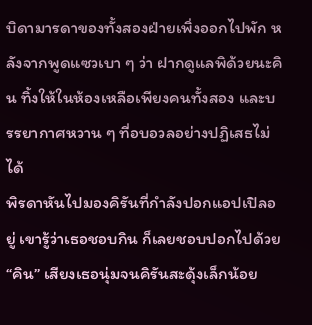บิดามารดาของทั้งสองฝ่ายเพิ่งออกไปพัก หลังจากพูดแซวเบา ๆ ว่า ฝากดูแลพิด้วยนะคิน ทิ้งให้ในห้องเหลือเพียงคนทั้งสอง และบรรยากาศหวาน ๆ ที่อบอวลอย่างปฏิเสธไม่ได้
พิรดาหันไปมองคิรันที่กำลังปอกแอปเปิลอยู่ เขารู้ว่าเธอชอบกิน ก็เลยชอบปอกไปด้วย
“คิน” เสียงเธอนุ่มจนคิรันสะดุ้งเล็กน้อย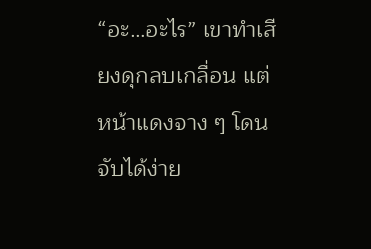“อะ…อะไร” เขาทำเสียงดุกลบเกลื่อน แต่หน้าแดงจาง ๆ โดนจับได้ง่าย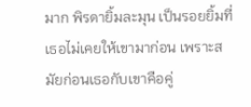มาก พิรดายิ้มละมุน เป็นรอยยิ้มที่เธอไม่เคยให้เขามาก่อน เพราะสมัยก่อนเธอกับเขาคือคู่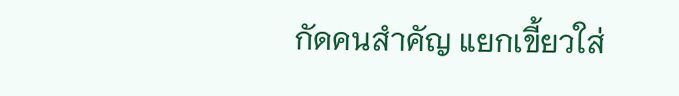กัดคนสำคัญ แยกเขี้ยวใส่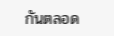กันตลอด